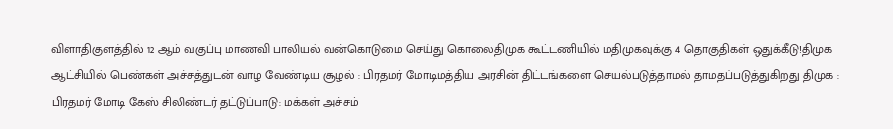விளாதிகுளத்தில் 12 ஆம் வகுப்பு மாணவி பாலியல் வன்கொடுமை செய்து கொலைதிமுக கூட்டணியில் மதிமுகவுக்கு 4 தொகுதிகள் ஒதுக்கீடு!திமுக ஆட்சியில் பெண்கள் அச்சத்துடன் வாழ வேண்டிய சூழல் : பிரதமர் மோடிமத்திய அரசின் திட்டங்களை செயல்படுத்தாமல் தாமதப்படுத்துகிறது திமுக : பிரதமர் மோடி கேஸ் சிலிண்டர் தட்டுப்பாடு: மக்கள் அச்சம்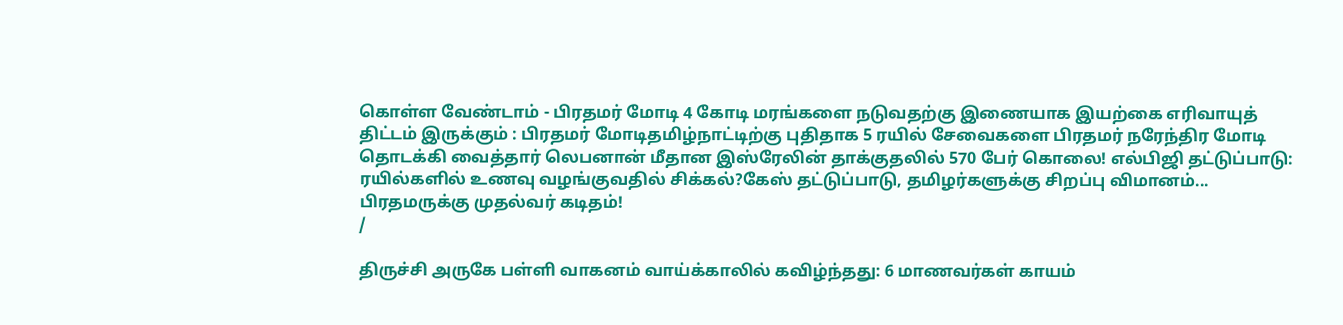கொள்ள வேண்டாம் - பிரதமர் மோடி 4 கோடி மரங்களை நடுவதற்கு இணையாக இயற்கை எரிவாயுத் திட்டம் இருக்கும் : பிரதமர் மோடிதமிழ்நாட்டிற்கு புதிதாக 5 ரயில் சேவைகளை பிரதமர் நரேந்திர மோடி தொடக்கி வைத்தார் லெபனான் மீதான இஸ்ரேலின் தாக்குதலில் 570 பேர் கொலை! எல்பிஜி தட்டுப்பாடு: ரயில்களில் உணவு வழங்குவதில் சிக்கல்?கேஸ் தட்டுப்பாடு, தமிழர்களுக்கு சிறப்பு விமானம்... பிரதமருக்கு முதல்வர் கடிதம்!
/

திருச்சி அருகே பள்ளி வாகனம் வாய்க்காலில் கவிழ்ந்தது: 6 மாணவர்கள் காயம்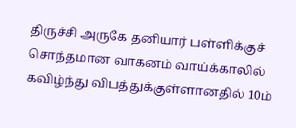திருச்சி அருகே தனியார் பள்ளிக்குச் சொந்தமான வாகனம் வாய்க்காலில் கவிழ்ந்து விபத்துக்குள்ளானதில் 10ம்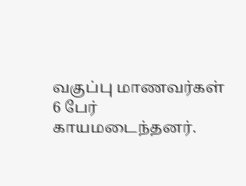வகுப்பு மாணவர்கள் 6 பேர் காயமடைந்தனர்.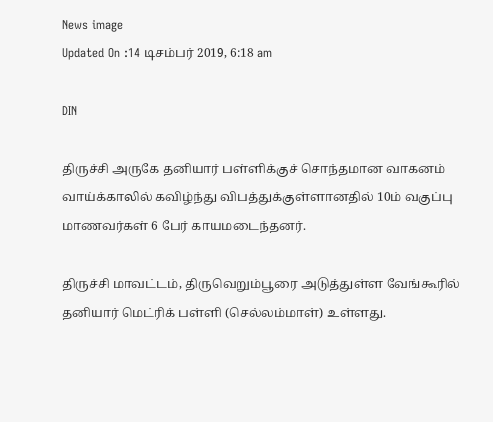News image
Updated On :14 டிசம்பர் 2019, 6:18 am

DIN

திருச்சி அருகே தனியார் பள்ளிக்குச் சொந்தமான வாகனம் வாய்க்காலில் கவிழ்ந்து விபத்துக்குள்ளானதில் 10ம் வகுப்பு மாணவர்கள் 6 பேர் காயமடைந்தனர்.

திருச்சி மாவட்டம், திருவெறும்பூரை அடுத்துள்ள வேங்கூரில் தனியார் மெட்ரிக் பள்ளி (செல்லம்மாள்) உள்ளது.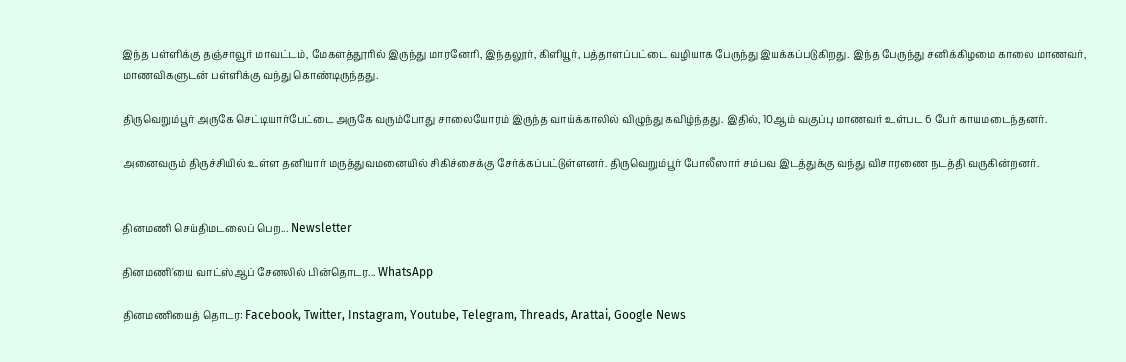இந்த பள்ளிக்கு தஞ்சாவூர் மாவட்டம், மேகளத்தூரில் இருந்து மாரனேரி, இந்தலூர், கிளியூர், பத்தாளப்பட்டை வழியாக பேருந்து இயக்கப்படுகிறது. இந்த பேருந்து சனிக்கிழமை காலை மாணவர், மாணவிகளுடன் பள்ளிக்கு வந்து கொண்டிருந்தது.

திருவெறும்பூர் அருகே செட்டியார்பேட்டை அருகே வரும்போது சாலையோரம் இருந்த வாய்க்காலில் விழுந்து கவிழ்ந்தது. இதில், 10ஆம் வகுப்பு மாணவர் உள்பட 6 பேர் காயமடைந்தனர்.

அனைவரும் திருச்சியில் உள்ள தனியார் மருத்துவமனையில் சிகிச்சைக்கு சேர்க்கப்பட்டுள்ளனர். திருவெறும்பூர் போலீஸார் சம்பவ இடத்துக்கு வந்து விசாரணை நடத்தி வருகின்றனர்.


தினமணி செய்திமடலைப் பெற... Newsletter

தினமணி'யை வாட்ஸ்ஆப் சேனலில் பின்தொடர... WhatsApp

தினமணியைத் தொடர: Facebook, Twitter, Instagram, Youtube, Telegram, Threads, Arattai, Google News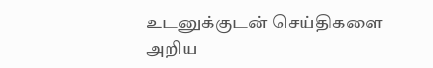உடனுக்குடன் செய்திகளை அறிய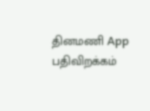தினமணி App பதிவிறக்கம்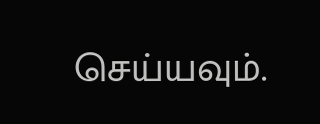செய்யவும்.